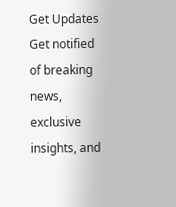Get Updates
Get notified of breaking news, exclusive insights, and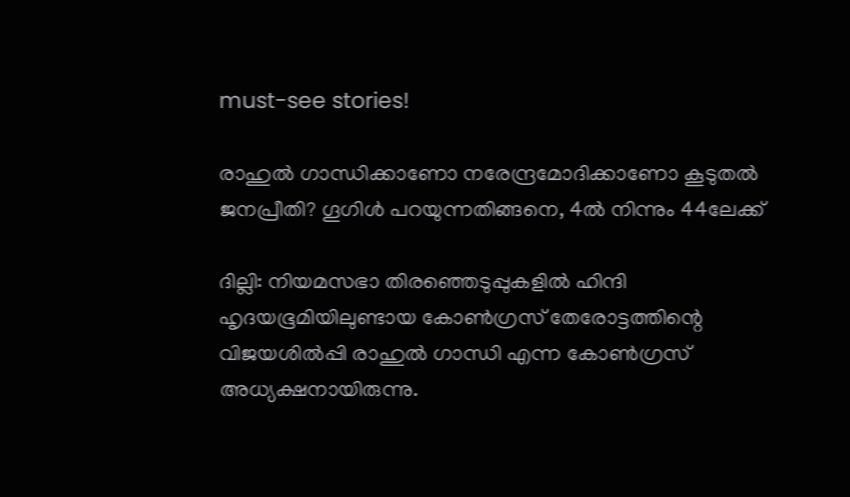must-see stories!

രാഹുൽ ഗാന്ധിക്കാണോ നരേന്ദ്രമോദിക്കാണോ കൂടുതൽ ജനപ്രീതി? ഗൂഗിൾ പറയുന്നതിങ്ങനെ, 4ൽ നിന്നും 44ലേക്ക്

ദില്ലി: നിയമസഭാ തിരഞ്ഞെടുപ്പുകളിൽ ഹിന്ദി ഹൃദയഭൂമിയിലുണ്ടായ കോൺഗ്രസ് തേരോട്ടത്തിന്റെ വിജയശിൽപ്പി രാഹുൽ ഗാന്ധി എന്ന കോൺഗ്രസ് അധ്യക്ഷനായിരുന്നു.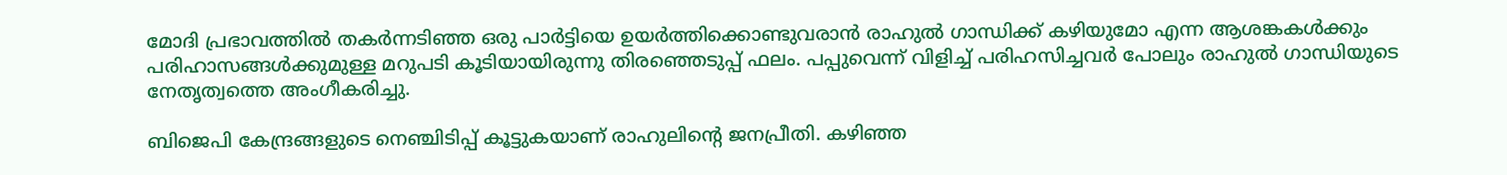മോദി പ്രഭാവത്തിൽ തകർന്നടിഞ്ഞ ഒരു പാർട്ടിയെ ഉയർത്തിക്കൊണ്ടുവരാൻ രാഹുൽ ഗാന്ധിക്ക് കഴിയുമോ എന്ന ആശങ്കകൾക്കും പരിഹാസങ്ങൾക്കുമുള്ള മറുപടി കൂടിയായിരുന്നു തിരഞ്ഞെടുപ്പ് ഫലം. പപ്പുവെന്ന് വിളിച്ച് പരിഹസിച്ചവർ പോലും രാഹുൽ ഗാന്ധിയുടെ നേതൃത്വത്തെ അംഗീകരിച്ചു.

ബിജെപി കേന്ദ്രങ്ങളുടെ നെഞ്ചിടിപ്പ് കൂട്ടുകയാണ് രാഹുലിന്റെ ജനപ്രീതി. കഴിഞ്ഞ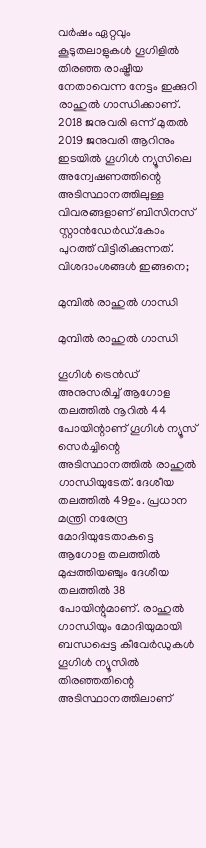വർഷം ഏറ്റവും കൂടുതലാളുകൾ ഗൂഗിളിൽ തിരഞ്ഞ രാഷ്ട്രീയ നേതാവെന്ന നേട്ടം ഇക്കുറി രാഹുൽ ഗാന്ധിക്കാണ്. 2018 ജനുവരി ഒന്ന് മുതൽ 2019 ജനുവരി ആറിനും ഇടയിൽ ഗൂഗിൾ ന്യൂസിലെ അന്വേഷണത്തിന്റെ അടിസ്ഥാനത്തിലുള്ള വിവരങ്ങളാണ് ബിസിനസ് സ്റ്റാൻഡേർഡ്.കോം പുറത്ത് വിട്ടിരിക്കുന്നത്. വിശദാംശങ്ങൾ ഇങ്ങനെ;

മുമ്പിൽ രാഹുൽ ഗാന്ധി

മുമ്പിൽ രാഹുൽ ഗാന്ധി

ഗൂഗിൾ ട്രെൻഡ് അനുസരിച്ച് ആഗോള തലത്തിൽ നൂറിൽ 44 പോയിന്റാണ് ഗൂഗിൾ ന്യൂസ് സെർച്ചിന്റെ അടിസ്ഥാനത്തിൽ രാഹുൽ ഗാന്ധിയുടേത്. ദേശീയ തലത്തിൽ 49ഉം. പ്രധാന മന്ത്രി നരേന്ദ്ര മോദിയുടേതാകട്ടെ ആഗോള തലത്തിൽ മുപ്പത്തിയഞ്ചും ദേശീയ തലത്തിൽ 38 പോയിന്റുമാണ്. രാഹുൽ ഗാന്ധിയും മോദിയുമായി ബന്ധപ്പെട്ട കീവേർഡുകൾ ഗൂഗിൾ ന്യൂസിൽ തിരഞ്ഞതിന്റെ അടിസ്ഥാനത്തിലാണ്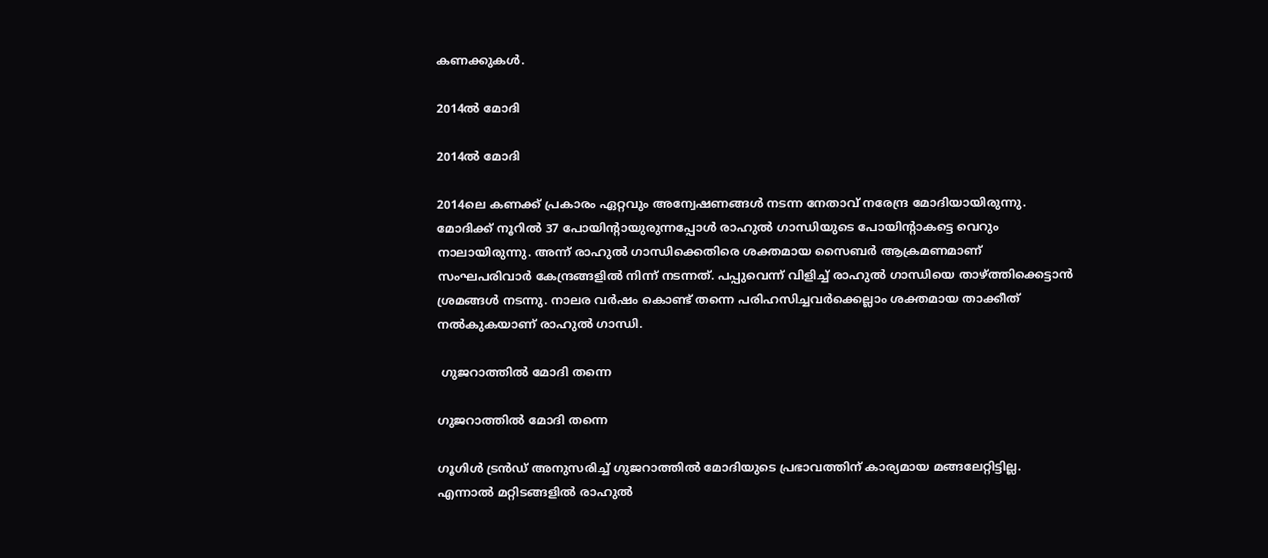കണക്കുകൾ.

2014ൽ മോദി

2014ൽ മോദി

2014ലെ കണക്ക് പ്രകാരം ഏറ്റവും അന്വേഷണങ്ങൾ നടന്ന നേതാവ് നരേന്ദ്ര മോദിയായിരുന്നു. മോദിക്ക് നൂറിൽ 37 പോയിന്റായുരുന്നപ്പോൾ രാഹുൽ ഗാന്ധിയുടെ പോയിന്റാകട്ടെ വെറും നാലായിരുന്നു. അന്ന് രാഹുൽ ഗാന്ധിക്കെതിരെ ശക്തമായ സൈബർ ആക്രമണമാണ് സംഘപരിവാർ കേന്ദ്രങ്ങളിൽ നിന്ന് നടന്നത്. പപ്പുവെന്ന് വിളിച്ച് രാഹുൽ ഗാന്ധിയെ താഴ്ത്തിക്കെട്ടാൻ ശ്രമങ്ങൾ നടന്നു. നാലര വർഷം കൊണ്ട് തന്നെ പരിഹസിച്ചവർക്കെല്ലാം ശക്തമായ താക്കീത് നൽകുകയാണ് രാഹുൽ ഗാന്ധി.

 ഗുജറാത്തിൽ മോദി തന്നെ

ഗുജറാത്തിൽ മോദി തന്നെ

ഗൂഗിൾ ട്രൻഡ് അനുസരിച്ച് ഗുജറാത്തിൽ മോദിയുടെ പ്രഭാവത്തിന് കാര്യമായ മങ്ങലേറ്റിട്ടില്ല. എന്നാൽ മറ്റിടങ്ങളിൽ രാഹുൽ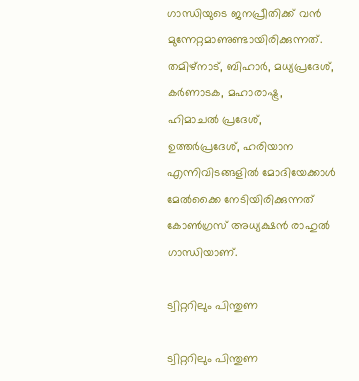ഗാന്ധിയുടെ ജനപ്രീതിക്ക് വൻ മുന്നേറ്റമാണുണ്ടായിരിക്കുന്നത്. തമിഴ്നാട്, ബിഹാർ, മധ്യപ്രദേശ്, കർണാടക, മഹാരാഷ്ട്ര, ഹിമാചൽ പ്രദേശ്, ഉത്തർപ്രദേശ്, ഹരിയാന എന്നിവിടങ്ങളിൽ മോദിയേക്കാൾ മേൽക്കൈ നേടിയിരിക്കുന്നത് കോൺഗ്രസ് അധ്യക്ഷൻ രാഹുൽ ഗാന്ധിയാണ്.

ട്വിറ്ററിലും പിന്തുണ

ട്വിറ്ററിലും പിന്തുണ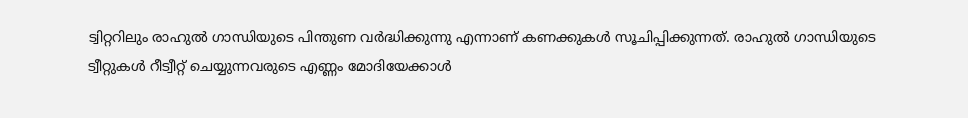ട്വിറ്ററിലും രാഹുൽ ഗാന്ധിയുടെ പിന്തുണ വർദ്ധിക്കുന്നു എന്നാണ് കണക്കുകൾ സൂചിപ്പിക്കുന്നത്. രാഹുൽ ഗാന്ധിയുടെ ട്വീറ്റുകൾ റീട്വീറ്റ് ചെയ്യുന്നവരുടെ എണ്ണം മോദിയേക്കാൾ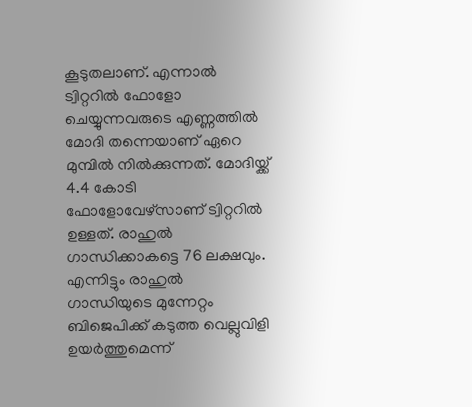കൂടുതലാണ്. എന്നാൽ ട്വിറ്ററിൽ ഫോളോ ചെയ്യുന്നവരുടെ എണ്ണത്തിൽ മോദി തന്നെയാണ് ഏറെ മുമ്പിൽ നിൽക്കുന്നത്. മോദിയ്ക്ക് 4.4 കോടി ഫോളോവേഴ്സാണ് ട്വിറ്ററിൽ ഉള്ളത്. രാഹുൽ ഗാന്ധിക്കാകട്ടെ 76 ലക്ഷവും. എന്നിട്ടും രാഹുൽ ഗാന്ധിയുടെ മുന്നേറ്റം ബിജെപിക്ക് കടുത്ത വെല്ലുവിളി ഉയർത്തുമെന്ന്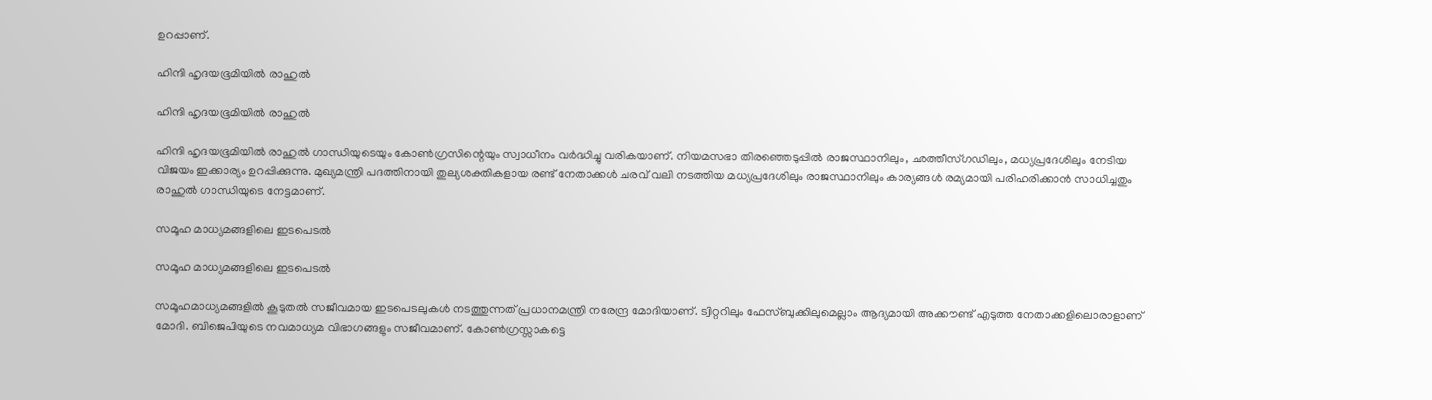ഉറപ്പാണ്.

ഹിന്ദി ഹൃദയഭൂമിയിൽ രാഹുൽ

ഹിന്ദി ഹൃദയഭൂമിയിൽ രാഹുൽ

ഹിന്ദി ഹൃദയഭൂമിയിൽ രാഹുൽ ഗാന്ധിയുടെയും കോൺഗ്രസിന്റെയും സ്വാധീനം വർദ്ധിച്ചു വരികയാണ്. നിയമസഭാ തിരഞ്ഞെടുപ്പിൽ രാജസ്ഥാനിലും, ഛത്തീസ്ഗഡിലും, മധ്യപ്രദേശിലും നേടിയ വിജയം ഇക്കാര്യം ഉറപ്പിക്കുന്നു. മുഖ്യമന്ത്രി പദത്തിനായി തുല്യശക്തികളായ രണ്ട് നേതാക്കൾ ചരവ് വലി നടത്തിയ മധ്യപ്രദേശിലും രാജസ്ഥാനിലും കാര്യങ്ങൾ രമ്യമായി പരിഹരിക്കാൻ സാധിച്ചതും രാഹുൽ ഗാന്ധിയുടെ നേട്ടമാണ്.

സമൂഹ മാധ്യമങ്ങളിലെ ഇടപെടൽ

സമൂഹ മാധ്യമങ്ങളിലെ ഇടപെടൽ

സമൂഹമാധ്യമങ്ങളിൽ കൂടുതൽ സജീവമായ ഇടപെടലുകൾ നടത്തുന്നത് പ്രധാനമന്ത്രി നരേന്ദ്ര മോദിയാണ്. ട്വിറ്ററിലും ഫേസ്ബുക്കിലുമെല്ലാം ആദ്യമായി അക്കൗണ്ട് എടുത്ത നേതാക്കളിലൊരാളാണ് മോദി. ബിജെപിയുടെ നവമാധ്യമ വിഭാഗങ്ങളും സജീവമാണ്. കോൺഗ്രസ്സാകട്ടെ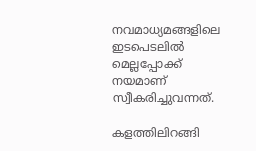നവമാധ്യമങ്ങളിലെ ഇടപെടലിൽ മെല്ലപ്പോക്ക് നയമാണ് സ്വീകരിച്ചുവന്നത്.

കളത്തിലിറങ്ങി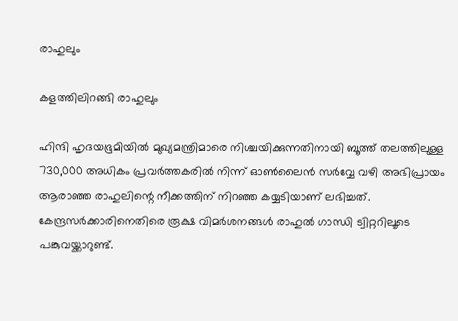രാഹുലും

കളത്തിലിറങ്ങി രാഹുലും

ഹിന്ദി ഹൃദയഭൂമിയിൽ മുഖ്യമന്ത്രിമാരെ നിശ്ചയിക്കുന്നതിനായി ബൂത്ത് തലത്തിലുള്ള 730,000 അധികം പ്രവർത്തകരിൽ നിന്ന് ഓൺലൈൻ സർവ്വേ വഴി അഭിപ്രായം ആരാഞ്ഞ രാഹുലിന്റെ നീക്കത്തിന് നിറഞ്ഞ കയ്യടിയാണ് ലഭിച്ചത്. കേന്ദ്രസർക്കാരിനെതിരെ രൂക്ഷ വിമർശനങ്ങൾ രാഹുൽ ഗാന്ധി ട്വിറ്ററിലൂടെ പങ്കുവയ്ക്കാറുണ്ട്.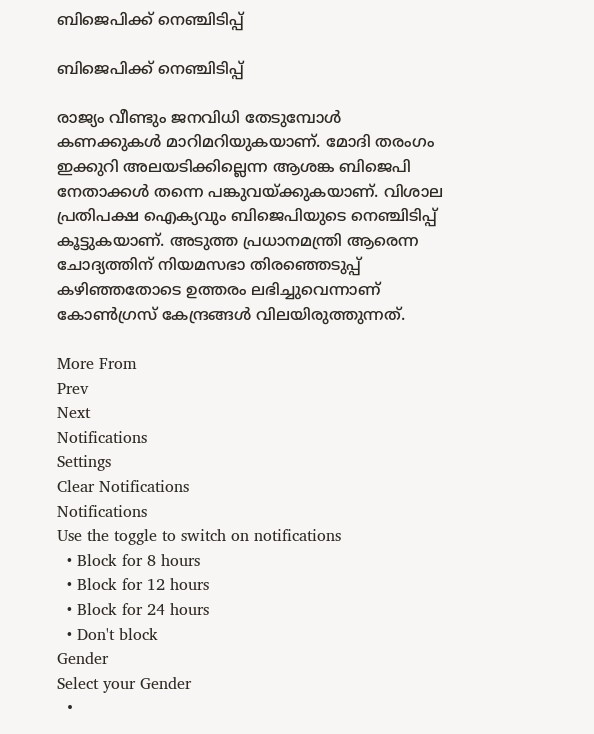ബിജെപിക്ക് നെഞ്ചിടിപ്പ്

ബിജെപിക്ക് നെഞ്ചിടിപ്പ്

രാജ്യം വീണ്ടും ജനവിധി തേടുമ്പോൾ കണക്കുകൾ മാറിമറിയുകയാണ്. മോദി തരംഗം ഇക്കുറി അലയടിക്കില്ലെന്ന ആശങ്ക ബിജെപി നേതാക്കൾ തന്നെ പങ്കുവയ്ക്കുകയാണ്. വിശാല പ്രതിപക്ഷ ഐക്യവും ബിജെപിയുടെ നെഞ്ചിടിപ്പ് കൂട്ടുകയാണ്. അടുത്ത പ്രധാനമന്ത്രി ആരെന്ന ചോദ്യത്തിന് നിയമസഭാ തിരഞ്ഞെടുപ്പ് കഴിഞ്ഞതോടെ ഉത്തരം ലഭിച്ചുവെന്നാണ് കോൺഗ്രസ് കേന്ദ്രങ്ങൾ വിലയിരുത്തുന്നത്.

More From
Prev
Next
Notifications
Settings
Clear Notifications
Notifications
Use the toggle to switch on notifications
  • Block for 8 hours
  • Block for 12 hours
  • Block for 24 hours
  • Don't block
Gender
Select your Gender
  •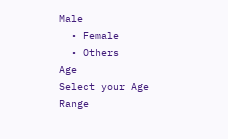Male
  • Female
  • Others
Age
Select your Age Range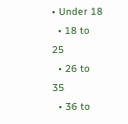• Under 18
  • 18 to 25
  • 26 to 35
  • 36 to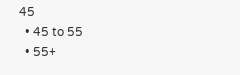45
  • 45 to 55
  • 55+